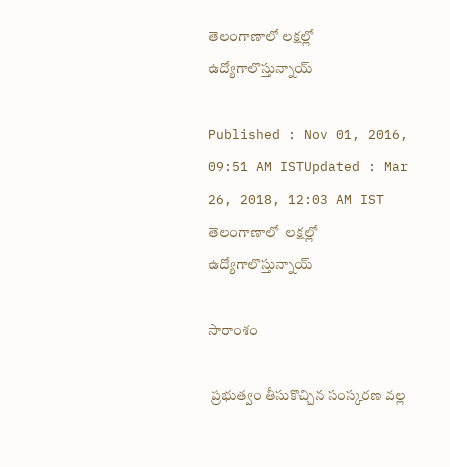తెలంగాణాలో లక్షల్లో ఉద్యోగాలొస్తున్నాయ్

Published : Nov 01, 2016, 09:51 AM ISTUpdated : Mar 26, 2018, 12:03 AM IST
తెలంగాణాలో  లక్షల్లో ఉద్యోగాలొస్తున్నాయ్

సారాంశం

 ప్రభుత్వం తీసుకొచ్చిన సంస్కరణ వల్ల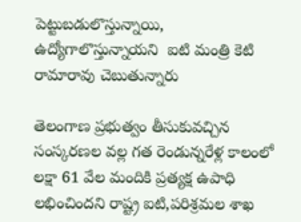పెట్టుబడులొస్తున్నాయి, ఉద్యోగాలొస్తున్నాయని  ఐటి మంత్రి కెటి రామారావు చెబుతున్నారు

తెలంగాణ ప్రభుత్వం తీసుకువచ్చిన సంస్కరణల వల్ల గత రెండున్నరేళ్ల కాలంలో లక్షా 61 వేల మందికి ప్రత్యక్ష ఉపాధి లభించిందని రాష్ట్ర ఐటి,పరిశ్రమల శాఖ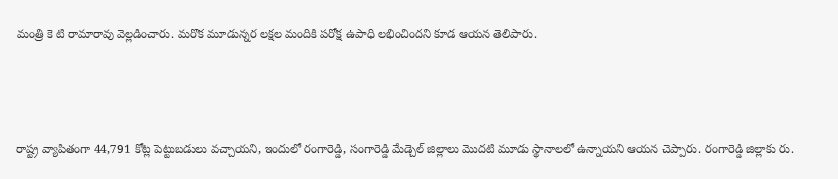మంత్రి కె టి రామారావు వెల్లడించారు. మరొక మూడున్నర లక్షల మందికి పరోక్ష ఉపాధి లభించిందని కూడ ఆయన తెలిపారు.



రాష్ట్ర వ్యాపితంగా 44,791 కోట్ల పెట్టుబడులు వచ్చాయని, ఇందులో రంగారెడ్డి, సంగారెడ్డి మేడ్చెల్ జిల్లాలు మొదటి మూడు స్థానాలలో ఉన్నాయని ఆయన చెప్పారు. రంగారెడ్డి జిల్లాకు రు.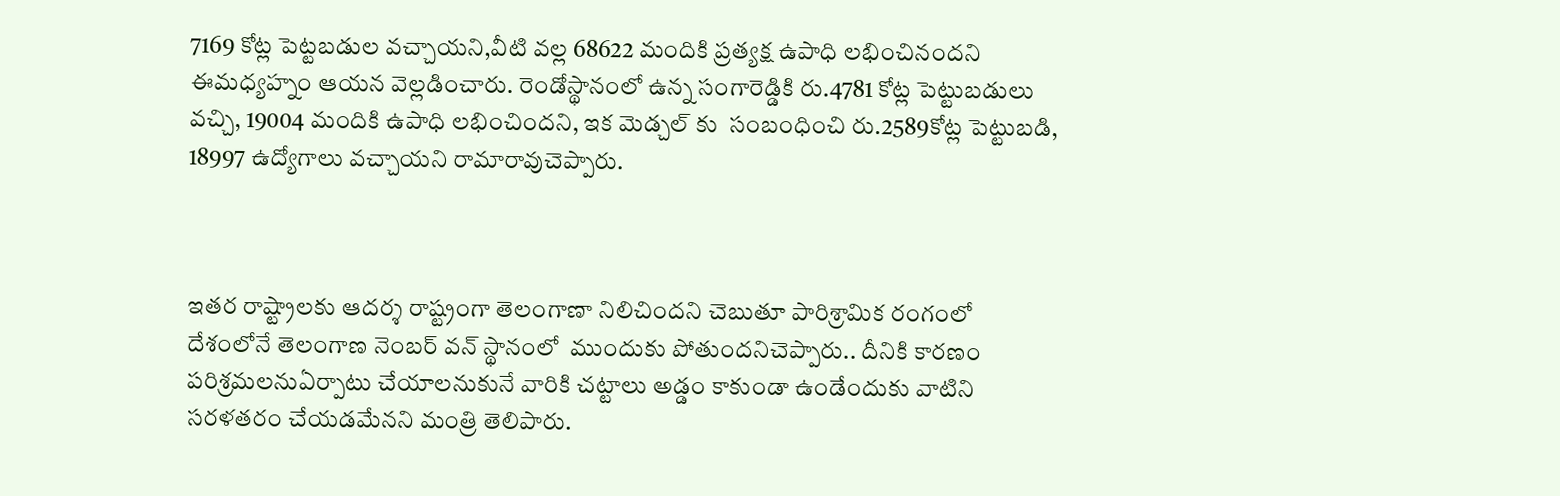7169 కోట్ల పెట్టబడుల వచ్చాయని,వీటి వల్ల 68622 మందికి ప్రత్యక్ష ఉపాధి లభించినందని ఈమధ్యహ్నం ఆయన వెల్లడించారు. రెండోస్థానంలో ఉన్న సంగారెడ్డికి రు.4781 కోట్ల పెట్టుబడులు వచ్చి, 19004 మందికి ఉపాధి లభించిందని, ఇక మెడ్చల్ కు  సంబంధించి రు.2589కోట్ల పెట్టుబడి, 18997 ఉద్యోగాలు వచ్చాయని రామారావుచెప్పారు.



ఇతర రాష్ట్రాలకు ఆదర్శ రాష్ట్రంగా తెలంగాణా నిలిచిందని చెబుతూ పారిశ్రామిక రంగంలో దేశంలోనే తెలంగాణ నెంబర్ వన్ స్థానంలో  ముందుకు పోతుందనిచెప్పారు.. దీనికి కారణం పరిశ్రమలనుఏర్పాటు చేయాలనుకునే వారికి చట్టాలు అడ్డం కాకుండా ఉండేందుకు వాటిని  సరళతరం చేయడమేనని మంత్రి తెలిపారు.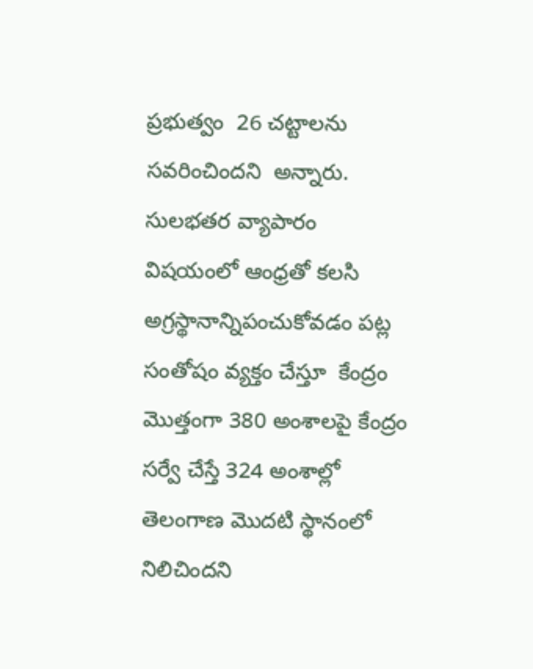ప్రభుత్వం  26 చట్టాలను సవరించిందని  అన్నారు. సులభతర వ్యాపారం విషయంలో ఆంధ్రతో కలసి  అగ్రస్థానాన్నిపంచుకోవడం పట్ల సంతోషం వ్యక్తం చేస్తూ  కేంద్రం మొత్తంగా 380 అంశాలపై కేంద్రం సర్వే చేస్తే 324 అంశాల్లో తెలంగాణ మొదటి స్థానంలో నిలిచిందని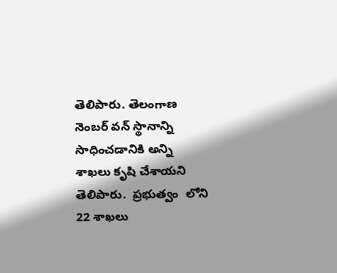తెలిపారు. తెలంగాణ నెంబర్ వన్ స్థానాన్ని సాధించడానికి అన్ని శాఖలు కృషి చేశాయని తెలిపారు.  ప్రభుత్వం  లోని 22 శాఖలు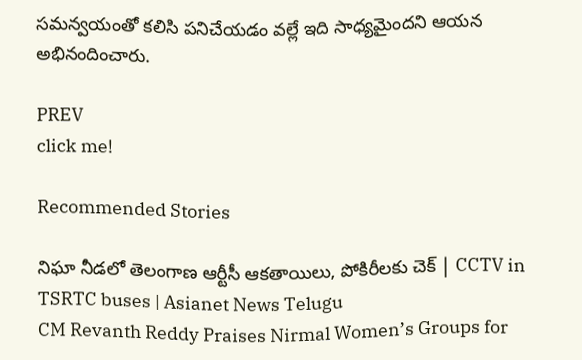సమన్వయంతో కలిసి పనిచేయడం వల్లే ఇది సాధ్యమైందని ఆయన అభినందించారు.

PREV
click me!

Recommended Stories

నిఘా నీడలో తెలంగాణ ఆర్టీసీ ఆకతాయిలు, పోకిరీలకు చెక్ | CCTV in TSRTC buses | Asianet News Telugu
CM Revanth Reddy Praises Nirmal Women’s Groups for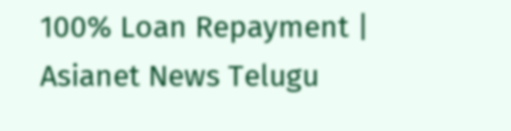100% Loan Repayment | Asianet News Telugu